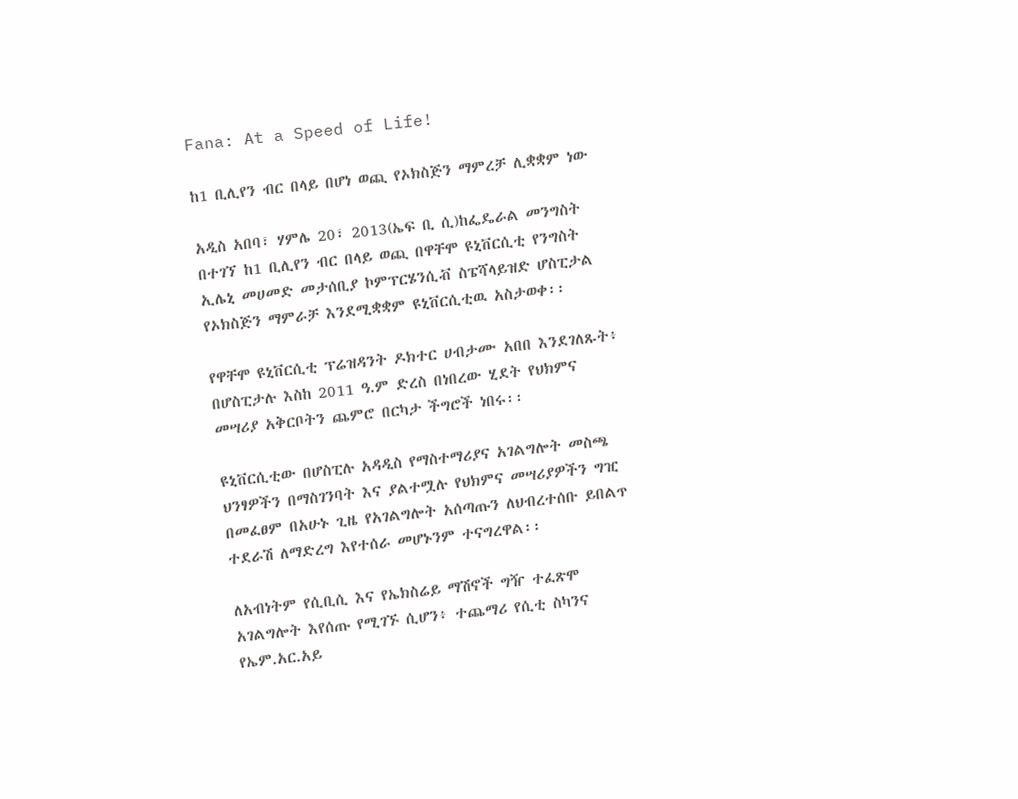Fana: At a Speed of Life!

ከ1 ቢሊየን ብር በላይ በሆነ ወጪ የኦክስጅን ማምረቻ ሊቋቋም ነው

አዲስ አበባ፣ ሃምሌ 20፣ 2013(ኤፍ ቢ ሲ)ከፌዴራል መንግስት በተገኘ ከ1 ቢሊየን ብር በላይ ወጪ በዋቸሞ ዩኒቨርሲቲ የንግስት ኢሌኒ መሀመድ መታሰቢያ ኮምፕርሄንሲቭ ስፔሻላይዝድ ሆስፒታል የኦክስጅን ማምራቻ እንደሚቋቋም ዩኒቨርሲቲዉ አስታወቀ፡፡

የዋቸሞ ዩኒቨርሲቲ ፕሬዝዳንት ዶክተር ሀብታሙ አበበ እንደገለጹት፥ በሆስፒታሉ እስከ 2011 ዓ.ም ድረስ በነበረው ሂደት የህክምና መሣሪያ አቅርቦትን ጨምሮ በርካታ ችግሮች ነበሩ፡፡

ዩኒቨርሲቲው በሆስፒሉ አዳዲስ የማስተማሪያና አገልግሎት መስጫ ህንፃዎችን በማስገንባት እና ያልተሟሉ የህክምና መሣሪያዎችን ግዢ በመፈፀም በአሁኑ ጊዜ የአገልግሎት አሰጣጡን ለህብረተሰቡ ይበልጥ ተደራሽ ለማድረግ እየተሰራ መሆኑንም ተናግረዋል፡፡

ለአብነትም የሲቢሲ እና የኤክስሬይ ማሽኖች ግዥ ተፈጽሞ አገልግሎት እየሰጡ የሚገኙ ሲሆን፥ ተጨማሪ የሲቲ ስካንና የኤም.አር.አይ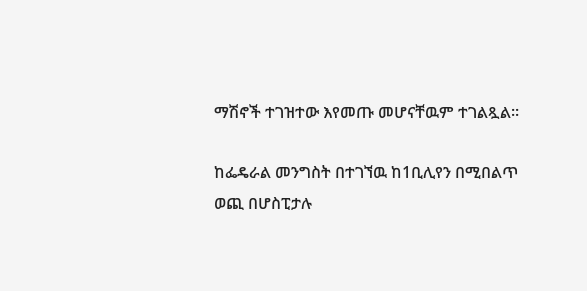ማሽኖች ተገዝተው እየመጡ መሆናቸዉም ተገልጿል፡፡

ከፌዴራል መንግስት በተገኘዉ ከ1ቢሊየን በሚበልጥ ወጪ በሆስፒታሉ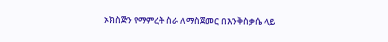ኦክስጅን የማምረት ስራ ለማስጀመር በእንቅስቃሴ ላይ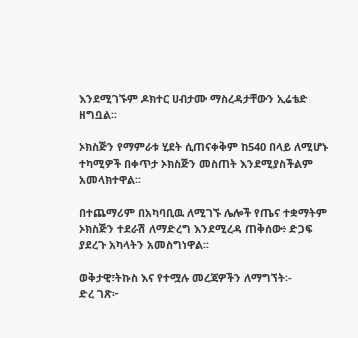እንደሚገኙም ዶክተር ሀብታሙ ማስረዳታቸውን ኢሬቴድ ዘግቧል፡፡

ኦክስጅን የማምራቱ ሂደት ሲጠናቀቅም ከ540 በላይ ለሚሆኑ ተካሚዎች በቀጥታ ኦክስጅን መስጠት እንደሚያስችልም አመላክተዋል፡፡

በተጨማሪም በአካባቢዉ ለሚገኙ ሌሎች የጤና ተቋማትም ኦክስጅን ተደራሽ ለማድረግ እንደሚረዳ ጠቅሰው፥ ድጋፍ ያደረጉ አካላትን አመስግነዋል፡፡

ወቅታዊ፣ትኩስ እና የተሟሉ መረጃዎችን ለማግኘት፡-
ድረ ገጽ፦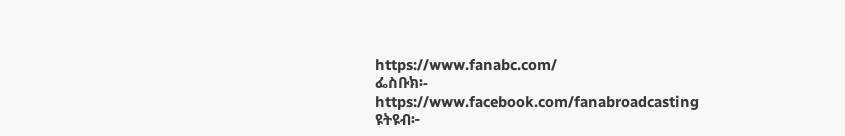https://www.fanabc.com/
ፌስቡክ፡- https://www.facebook.com/fanabroadcasting
ዩትዩብ፦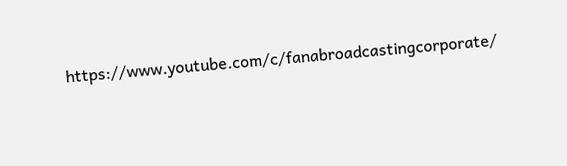https://www.youtube.com/c/fanabroadcastingcorporate/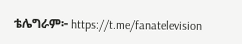ቴሌግራም፦ https://t.me/fanatelevision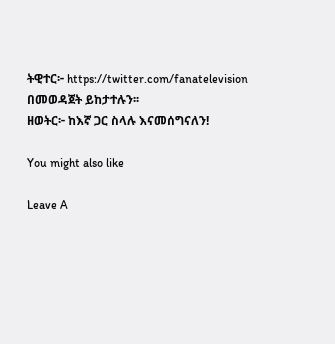ትዊተር፦ https://twitter.com/fanatelevision በመወዳጀት ይከታተሉን፡፡
ዘወትር፦ ከእኛ ጋር ስላሉ እናመሰግናለን!

You might also like

Leave A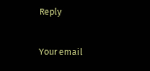Reply

Your email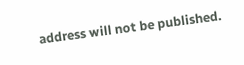address will not be published.